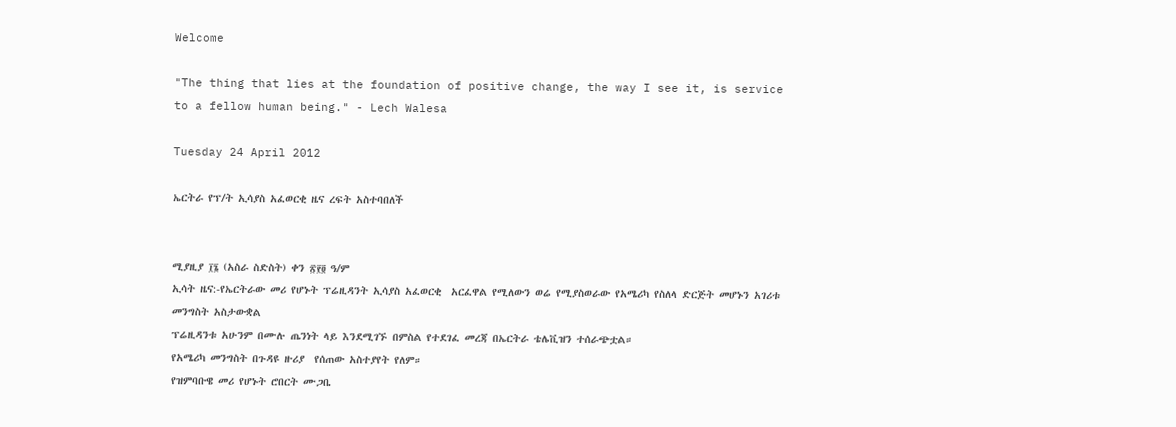Welcome

"The thing that lies at the foundation of positive change, the way I see it, is service to a fellow human being." - Lech Walesa

Tuesday 24 April 2012

ኤርትራ የፕ/ት ኢሳያስ አፈወርቂ ዜና ረፍት አስተባበለች


ሚያዚያ ፲፮ (አስራ ስድስት) ቀን ፳፻፬ ዓ/ም
ኢሳት ዜና:-የኤርትራው መሪ የሆኑት ፕሬዚዳንት ኢሳያስ አፈወርቂ  አርፈዋል የሚለውን ወሬ የሚያስወራው የአሜሪካ የስለላ ድርጅት መሆኑን አገሪቱ መንግስት አስታውቋል
ፕሬዚዳንቱ አሁንም በሙሉ ጤንነት ላይ እንደሚገኙ በምስል የተደገፈ መረጃ በኤርትራ ቴሌቪዝን ተሰራጭቷል።
የአሜሪካ መንግስት በጉዳዩ ዙሪያ  የሰጠው አስተያየት የለም።
የዝምባቡዌ መሪ የሆኑት ሮበርት ሙጋቤ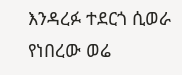እንዳረፉ ተደርጎ ሲወራ የነበረው ወሬ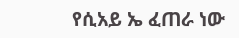የሲአይ ኤ ፈጠራ ነው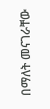በማለት መናገራቸው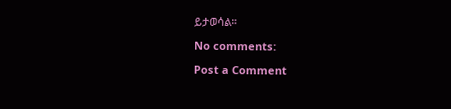ይታወሳል።

No comments:

Post a Comment